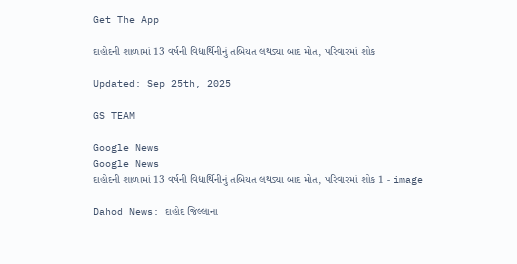Get The App

દાહોદની શાળામાં 13 વર્ષની વિદ્યાર્થિનીનું તબિયત લથડ્યા બાદ મોત, પરિવારમાં શોક

Updated: Sep 25th, 2025

GS TEAM

Google News
Google News
દાહોદની શાળામાં 13 વર્ષની વિદ્યાર્થિનીનું તબિયત લથડ્યા બાદ મોત, પરિવારમાં શોક 1 - image

Dahod News: દાહોદ જિલ્લાના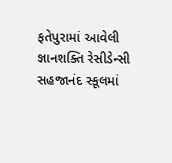ફતેપુરામાં આવેલી જ્ઞાનશક્તિ રેસીડેન્સી સહજાનંદ સ્કૂલમાં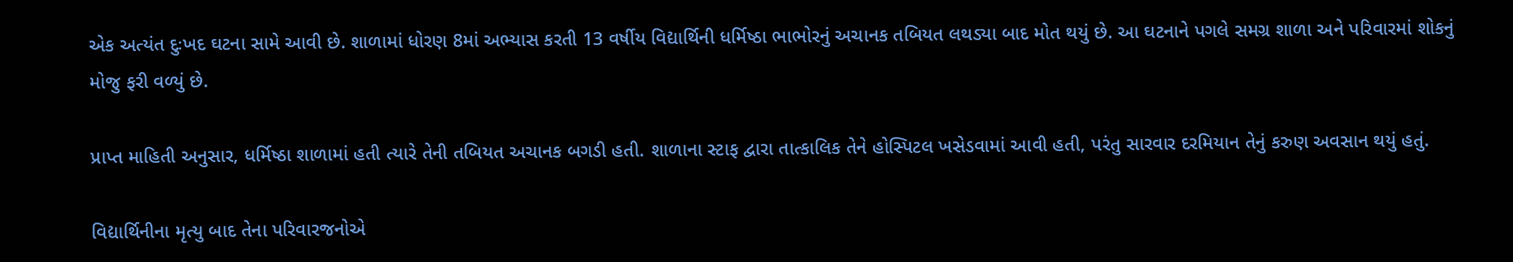એક અત્યંત દુઃખદ ઘટના સામે આવી છે. શાળામાં ધોરણ 8માં અભ્યાસ કરતી 13 વર્ષીય વિદ્યાર્થિની ધર્મિષ્ઠા ભાભોરનું અચાનક તબિયત લથડ્યા બાદ મોત થયું છે. આ ઘટનાને પગલે સમગ્ર શાળા અને પરિવારમાં શોકનું મોજુ ફરી વળ્યું છે.

પ્રાપ્ત માહિતી અનુસાર, ધર્મિષ્ઠા શાળામાં હતી ત્યારે તેની તબિયત અચાનક બગડી હતી. શાળાના સ્ટાફ દ્વારા તાત્કાલિક તેને હોસ્પિટલ ખસેડવામાં આવી હતી, પરંતુ સારવાર દરમિયાન તેનું કરુણ અવસાન થયું હતું.

વિદ્યાર્થિનીના મૃત્યુ બાદ તેના પરિવારજનોએ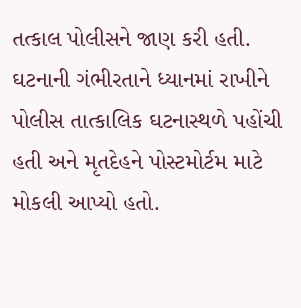તત્કાલ પોલીસને જાણ કરી હતી. ઘટનાની ગંભીરતાને ધ્યાનમાં રાખીને પોલીસ તાત્કાલિક ઘટનાસ્થળે પહોંચી હતી અને મૃતદેહને પોસ્ટમોર્ટમ માટે મોકલી આપ્યો હતો.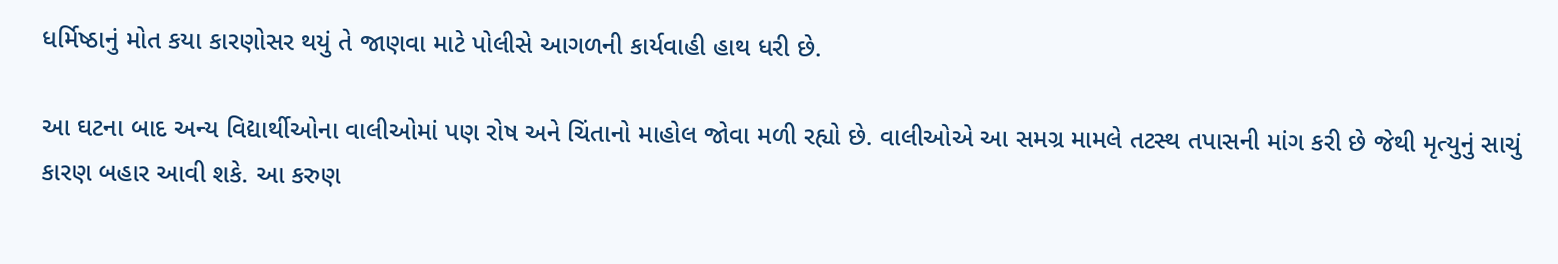ધર્મિષ્ઠાનું મોત કયા કારણોસર થયું તે જાણવા માટે પોલીસે આગળની કાર્યવાહી હાથ ધરી છે.

આ ઘટના બાદ અન્ય વિદ્યાર્થીઓના વાલીઓમાં પણ રોષ અને ચિંતાનો માહોલ જોવા મળી રહ્યો છે. વાલીઓએ આ સમગ્ર મામલે તટસ્થ તપાસની માંગ કરી છે જેથી મૃત્યુનું સાચું કારણ બહાર આવી શકે. આ કરુણ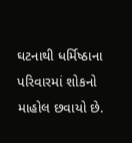ઘટનાથી ધર્મિષ્ઠાના પરિવારમાં શોકનો માહોલ છવાયો છે.